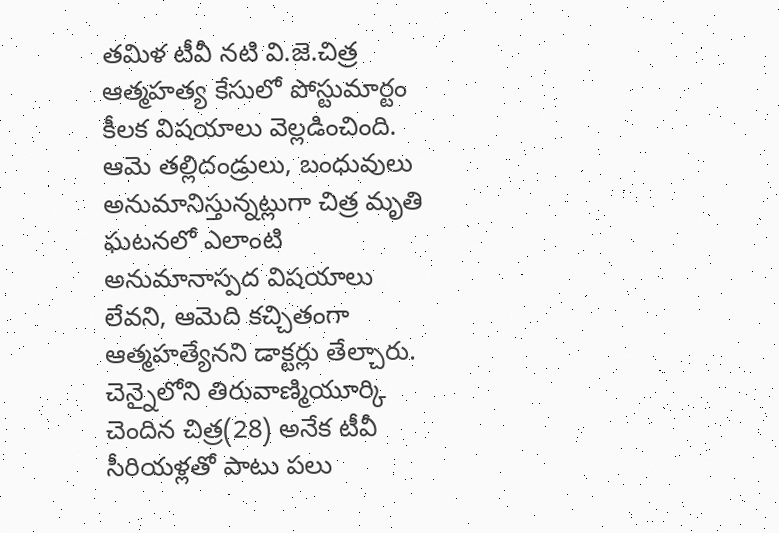తమిళ టీవీ నటి వి.జె.చిత్ర ఆత్మహత్య కేసులో పోస్టుమార్టం కీలక విషయాలు వెల్లడించింది. ఆమె తల్లిదండ్రులు, బంధువులు అనుమానిస్తున్నట్లుగా చిత్ర మృతి ఘటనలో ఎలాంటి అనుమానాస్పద విషయాలు లేవని, ఆమెది కచ్చితంగా ఆత్మహత్యేనని డాక్టర్లు తేల్చారు. చెన్నైలోని తిరువాణ్మియూర్కి చెందిన చిత్ర(28) అనేక టీవీ సీరియళ్లతో పాటు పలు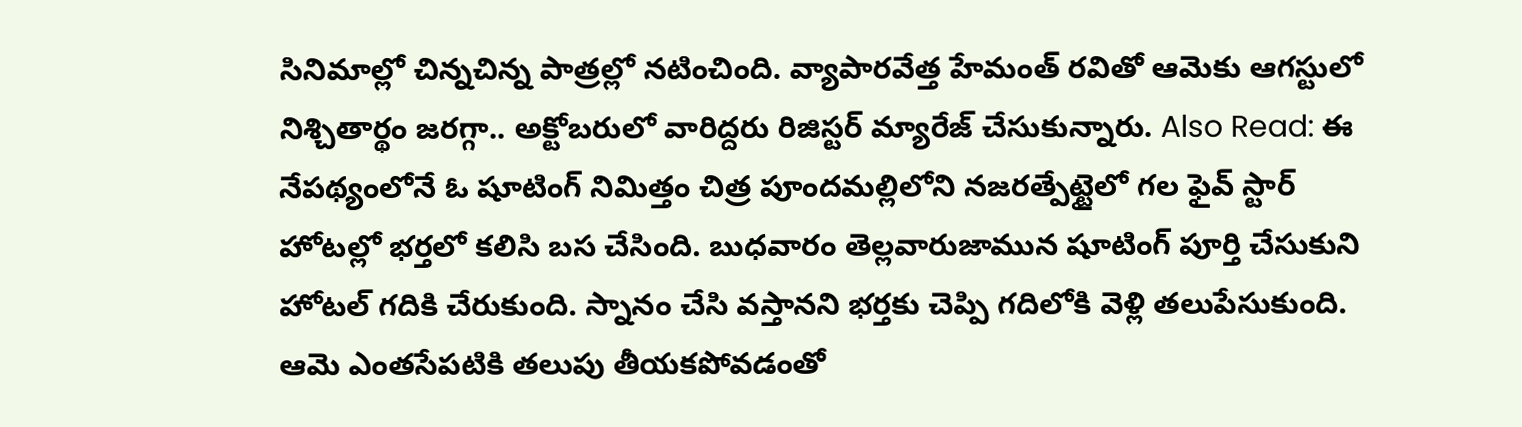సినిమాల్లో చిన్నచిన్న పాత్రల్లో నటించింది. వ్యాపారవేత్త హేమంత్ రవితో ఆమెకు ఆగస్టులో నిశ్చితార్థం జరగ్గా.. అక్టోబరులో వారిద్దరు రిజిస్టర్ మ్యారేజ్ చేసుకున్నారు. Also Read: ఈ నేపథ్యంలోనే ఓ షూటింగ్ నిమిత్తం చిత్ర పూందమల్లిలోని నజరత్పేట్టైలో గల ఫైవ్ స్టార్ హోటల్లో భర్తలో కలిసి బస చేసింది. బుధవారం తెల్లవారుజామున షూటింగ్ పూర్తి చేసుకుని హోటల్ గదికి చేరుకుంది. స్నానం చేసి వస్తానని భర్తకు చెప్పి గదిలోకి వెళ్లి తలుపేసుకుంది. ఆమె ఎంతసేపటికి తలుపు తీయకపోవడంతో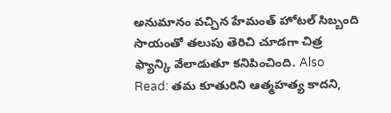అనుమానం వచ్చిన హేమంత్ హోటల్ సిబ్బంది సాయంతో తలుపు తెరిచి చూడగా చిత్ర ఫ్యాన్కి వేలాడుతూ కనిపించింది. Also Read: తమ కూతురిని ఆత్మహత్య కాదని,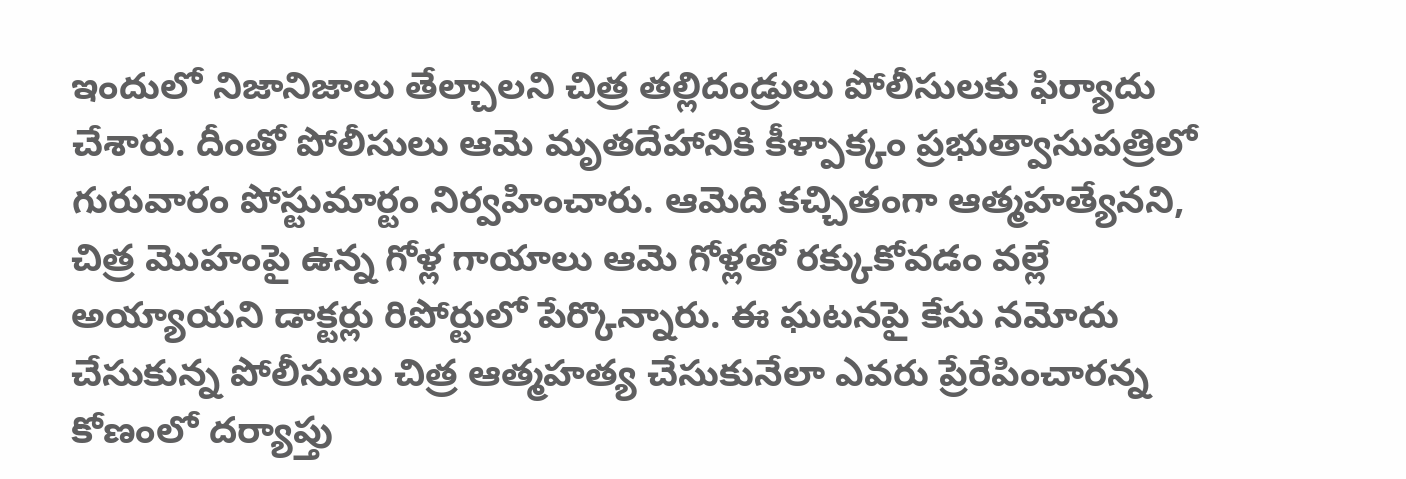ఇందులో నిజానిజాలు తేల్చాలని చిత్ర తల్లిదండ్రులు పోలీసులకు ఫిర్యాదు చేశారు. దీంతో పోలీసులు ఆమె మృతదేహానికి కీళ్పాక్కం ప్రభుత్వాసుపత్రిలో గురువారం పోస్టుమార్టం నిర్వహించారు. ఆమెది కచ్చితంగా ఆత్మహత్యేనని, చిత్ర మొహంపై ఉన్న గోళ్ల గాయాలు ఆమె గోళ్లతో రక్కుకోవడం వల్లే అయ్యాయని డాక్టర్లు రిపోర్టులో పేర్కొన్నారు. ఈ ఘటనపై కేసు నమోదు చేసుకున్న పోలీసులు చిత్ర ఆత్మహత్య చేసుకునేలా ఎవరు ప్రేరేపించారన్న కోణంలో దర్యాప్తు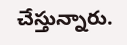చేస్తున్నారు.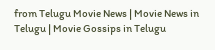from Telugu Movie News | Movie News in Telugu | Movie Gossips in Telugu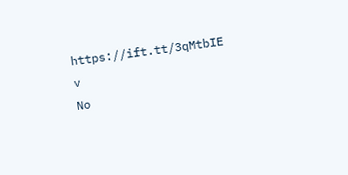https://ift.tt/3qMtbIE
v
No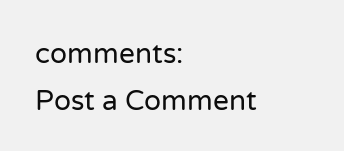comments:
Post a Comment